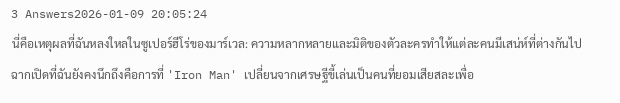3 Answers2026-01-09 20:05:24
นี่คือเหตุผลที่ฉันหลงใหลในซูเปอร์ฮีโร่ของมาร์เวล: ความหลากหลายและมิติของตัวละครทำให้แต่ละคนมีเสน่ห์ที่ต่างกันไป
ฉากเปิดที่ฉันยังคงนึกถึงคือการที่ 'Iron Man' เปลี่ยนจากเศรษฐีขี้เล่นเป็นคนที่ยอมเสียสละเพื่อ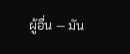ผู้อื่น — มัน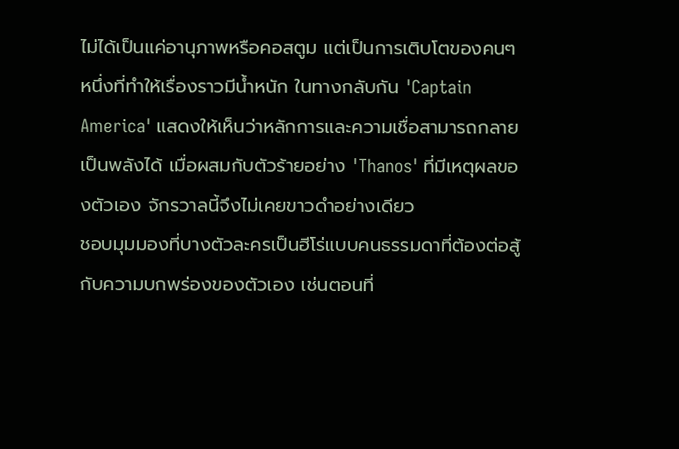ไม่ได้เป็นแค่อานุภาพหรือคอสตูม แต่เป็นการเติบโตของคนๆ หนึ่งที่ทำให้เรื่องราวมีน้ำหนัก ในทางกลับกัน 'Captain America' แสดงให้เห็นว่าหลักการและความเชื่อสามารถกลายเป็นพลังได้ เมื่อผสมกับตัวร้ายอย่าง 'Thanos' ที่มีเหตุผลของตัวเอง จักรวาลนี้จึงไม่เคยขาวดำอย่างเดียว
ชอบมุมมองที่บางตัวละครเป็นฮีโร่แบบคนธรรมดาที่ต้องต่อสู้กับความบกพร่องของตัวเอง เช่นตอนที่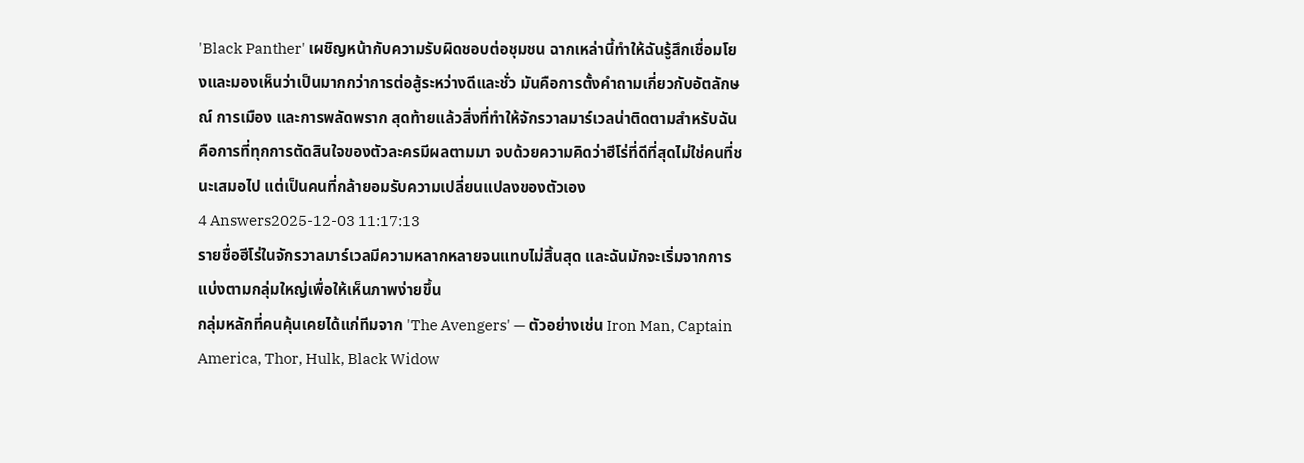'Black Panther' เผชิญหน้ากับความรับผิดชอบต่อชุมชน ฉากเหล่านี้ทำให้ฉันรู้สึกเชื่อมโยงและมองเห็นว่าเป็นมากกว่าการต่อสู้ระหว่างดีและชั่ว มันคือการตั้งคำถามเกี่ยวกับอัตลักษณ์ การเมือง และการพลัดพราก สุดท้ายแล้วสิ่งที่ทำให้จักรวาลมาร์เวลน่าติดตามสำหรับฉันคือการที่ทุกการตัดสินใจของตัวละครมีผลตามมา จบด้วยความคิดว่าฮีโร่ที่ดีที่สุดไม่ใช่คนที่ชนะเสมอไป แต่เป็นคนที่กล้ายอมรับความเปลี่ยนแปลงของตัวเอง
4 Answers2025-12-03 11:17:13
รายชื่อฮีโร่ในจักรวาลมาร์เวลมีความหลากหลายจนแทบไม่สิ้นสุด และฉันมักจะเริ่มจากการแบ่งตามกลุ่มใหญ่เพื่อให้เห็นภาพง่ายขึ้น
กลุ่มหลักที่คนคุ้นเคยได้แก่ทีมจาก 'The Avengers' — ตัวอย่างเช่น Iron Man, Captain America, Thor, Hulk, Black Widow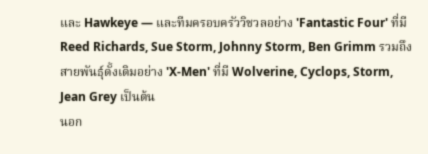และ Hawkeye — และทีมครอบครัววิชวลอย่าง 'Fantastic Four' ที่มี Reed Richards, Sue Storm, Johnny Storm, Ben Grimm รวมถึงสายพันธุ์ดั้งเดิมอย่าง 'X-Men' ที่มี Wolverine, Cyclops, Storm, Jean Grey เป็นต้น
นอก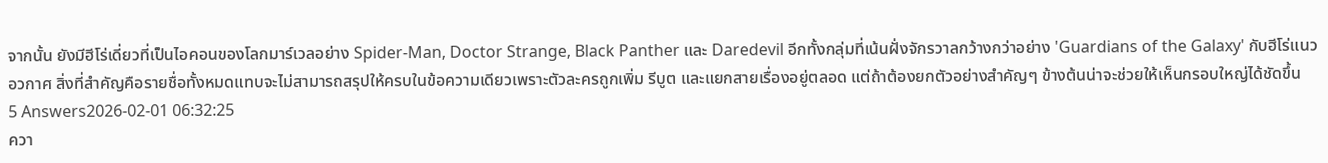จากนั้น ยังมีฮีโร่เดี่ยวที่เป็นไอคอนของโลกมาร์เวลอย่าง Spider-Man, Doctor Strange, Black Panther และ Daredevil อีกทั้งกลุ่มที่เน้นฝั่งจักรวาลกว้างกว่าอย่าง 'Guardians of the Galaxy' กับฮีโร่แนวอวกาศ สิ่งที่สำคัญคือรายชื่อทั้งหมดแทบจะไม่สามารถสรุปให้ครบในข้อความเดียวเพราะตัวละครถูกเพิ่ม รีบูต และแยกสายเรื่องอยู่ตลอด แต่ถ้าต้องยกตัวอย่างสำคัญๆ ข้างต้นน่าจะช่วยให้เห็นกรอบใหญ่ได้ชัดขึ้น
5 Answers2026-02-01 06:32:25
ควา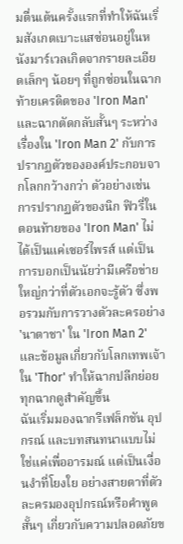มตื่นเต้นครั้งแรกที่ทำให้ฉันเริ่มสังเกตเบาะแสซ่อนอยู่ในหนังมาร์เวลเกิดจากรายละเอียดเล็กๆ น้อยๆ ที่ถูกซ่อนในฉากท้ายเครดิตของ 'Iron Man' และฉากตัดกลับสั้นๆ ระหว่างเรื่องใน 'Iron Man 2' กับการปรากฏตัวขององค์ประกอบจากโลกกว้างกว่า ตัวอย่างเช่น การปรากฏตัวของนิก ฟิวรี่ในตอนท้ายของ 'Iron Man' ไม่ได้เป็นแค่เซอร์ไพรส์ แต่เป็นการบอกเป็นนัยว่ามีเครือข่ายใหญ่กว่าที่ตัวเอกจะรู้ตัว ซึ่งพอรวมกับการวางตัวละครอย่าง 'นาตาชา' ใน 'Iron Man 2' และข้อมูลเกี่ยวกับโลกเทพเจ้าใน 'Thor' ทำให้ฉากปลีกย่อยทุกฉากดูสำคัญขึ้น
ฉันเริ่มมองฉากรีเฟล็กชัน อุปกรณ์ และบทสนทนาแบบไม่ใช่แค่เพื่ออารมณ์ แต่เป็นเงื่อนงำที่โยงใย อย่างสายตาที่ตัวละครมองอุปกรณ์หรือคำพูดสั้นๆ เกี่ยวกับความปลอดภัยข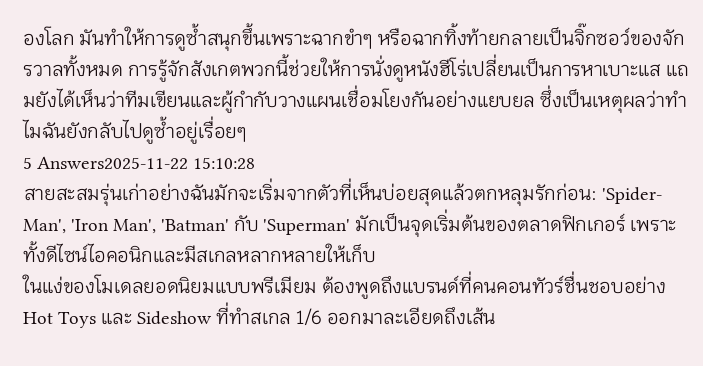องโลก มันทำให้การดูซ้ำสนุกขึ้นเพราะฉากขำๆ หรือฉากทิ้งท้ายกลายเป็นจิ๊กซอว์ของจักรวาลทั้งหมด การรู้จักสังเกตพวกนี้ช่วยให้การนั่งดูหนังฮีโร่เปลี่ยนเป็นการหาเบาะแส แถมยังได้เห็นว่าทีมเขียนและผู้กำกับวางแผนเชื่อมโยงกันอย่างแยบยล ซึ่งเป็นเหตุผลว่าทำไมฉันยังกลับไปดูซ้ำอยู่เรื่อยๆ
5 Answers2025-11-22 15:10:28
สายสะสมรุ่นเก่าอย่างฉันมักจะเริ่มจากตัวที่เห็นบ่อยสุดแล้วตกหลุมรักก่อน: 'Spider-Man', 'Iron Man', 'Batman' กับ 'Superman' มักเป็นจุดเริ่มต้นของตลาดฟิกเกอร์ เพราะทั้งดีไซน์ไอคอนิกและมีสเกลหลากหลายให้เก็บ
ในแง่ของโมเดลยอดนิยมแบบพรีเมียม ต้องพูดถึงแบรนด์ที่คนคอนทัวร์ชื่นชอบอย่าง Hot Toys และ Sideshow ที่ทำสเกล 1/6 ออกมาละเอียดถึงเส้น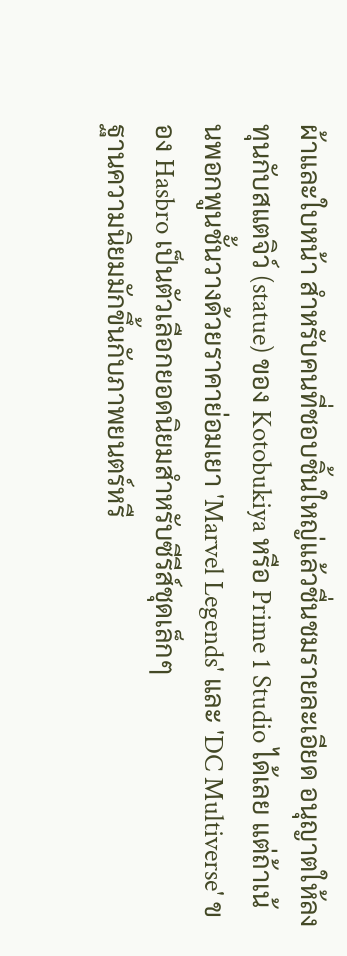ผ้าและใบหน้า สำหรับคนที่ชอบชิ้นใหญ่แล้วชื่นชมรายละเอียด อนุญาตให้ลงทุนกับสแตจิว์ (statue) ของ Kotobukiya หรือ Prime 1 Studio ได้เลย แต่ถ้าเน้นพอกพูนชั้นวางด้วยราคาย่อมเยา 'Marvel Legends' และ 'DC Multiverse' ของ Hasbro เป็นตัวเลือกยอดนิยมสำหรับซีรีส์ชุดเล็กๆ
ฐานความนิยมมักขึ้นกับภาพยนตร์หรื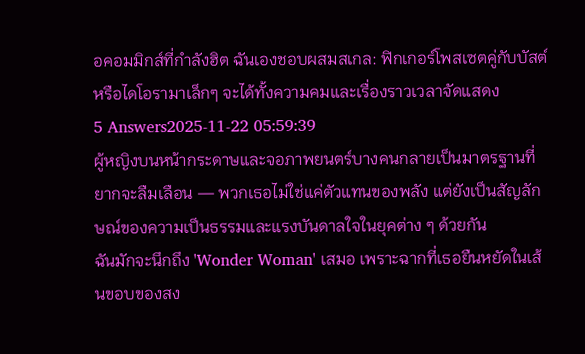อคอมมิกส์ที่กำลังฮิต ฉันเองชอบผสมสเกล: ฟิกเกอร์โพสเซตคู่กับบัสต์หรือไดโอรามาเล็กๆ จะได้ทั้งความคมและเรื่องราวเวลาจัดแสดง
5 Answers2025-11-22 05:59:39
ผู้หญิงบนหน้ากระดาษและจอภาพยนตร์บางคนกลายเป็นมาตรฐานที่ยากจะลืมเลือน — พวกเธอไม่ใช่แค่ตัวแทนของพลัง แต่ยังเป็นสัญลักษณ์ของความเป็นธรรมและแรงบันดาลใจในยุคต่าง ๆ ด้วยกัน
ฉันมักจะนึกถึง 'Wonder Woman' เสมอ เพราะฉากที่เธอยืนหยัดในเส้นขอบของสง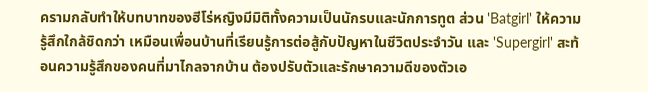ครามกลับทำให้บทบาทของฮีโร่หญิงมีมิติทั้งความเป็นนักรบและนักการทูต ส่วน 'Batgirl' ให้ความรู้สึกใกล้ชิดกว่า เหมือนเพื่อนบ้านที่เรียนรู้การต่อสู้กับปัญหาในชีวิตประจำวัน และ 'Supergirl' สะท้อนความรู้สึกของคนที่มาไกลจากบ้าน ต้องปรับตัวและรักษาความดีของตัวเอ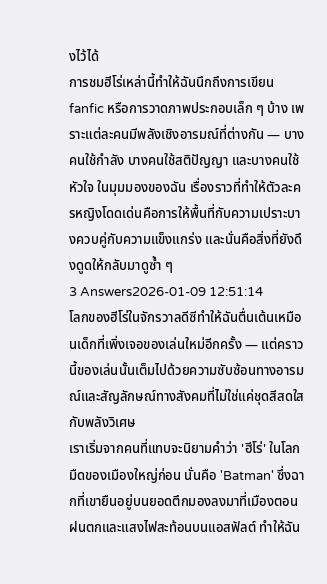งไว้ได้
การชมฮีโร่เหล่านี้ทำให้ฉันนึกถึงการเขียน fanfic หรือการวาดภาพประกอบเล็ก ๆ บ้าง เพราะแต่ละคนมีพลังเชิงอารมณ์ที่ต่างกัน — บางคนใช้กำลัง บางคนใช้สติปัญญา และบางคนใช้หัวใจ ในมุมมองของฉัน เรื่องราวที่ทำให้ตัวละครหญิงโดดเด่นคือการให้พื้นที่กับความเปราะบางควบคู่กับความแข็งแกร่ง และนั่นคือสิ่งที่ยังดึงดูดให้กลับมาดูซ้ำ ๆ
3 Answers2026-01-09 12:51:14
โลกของฮีโร่ในจักรวาลดีซีทำให้ฉันตื่นเต้นเหมือนเด็กที่เพิ่งเจอของเล่นใหม่อีกครั้ง — แต่คราวนี้ของเล่นนั้นเต็มไปด้วยความซับซ้อนทางอารมณ์และสัญลักษณ์ทางสังคมที่ไม่ใช่แค่ชุดสีสดใสกับพลังวิเศษ
เราเริ่มจากคนที่แทบจะนิยามคำว่า 'ฮีโร่' ในโลกมืดของเมืองใหญ่ก่อน นั่นคือ 'Batman' ซึ่งฉากที่เขายืนอยู่บนยอดตึกมองลงมาที่เมืองตอนฝนตกและแสงไฟสะท้อนบนแอสฟัลต์ ทำให้ฉัน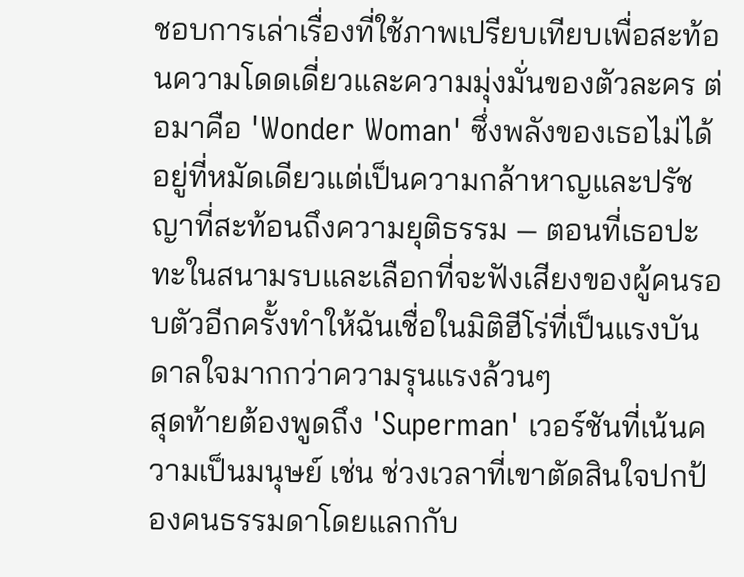ชอบการเล่าเรื่องที่ใช้ภาพเปรียบเทียบเพื่อสะท้อนความโดดเดี่ยวและความมุ่งมั่นของตัวละคร ต่อมาคือ 'Wonder Woman' ซึ่งพลังของเธอไม่ได้อยู่ที่หมัดเดียวแต่เป็นความกล้าหาญและปรัชญาที่สะท้อนถึงความยุติธรรม — ตอนที่เธอปะทะในสนามรบและเลือกที่จะฟังเสียงของผู้คนรอบตัวอีกครั้งทำให้ฉันเชื่อในมิติฮีโร่ที่เป็นแรงบันดาลใจมากกว่าความรุนแรงล้วนๆ
สุดท้ายต้องพูดถึง 'Superman' เวอร์ชันที่เน้นความเป็นมนุษย์ เช่น ช่วงเวลาที่เขาตัดสินใจปกป้องคนธรรมดาโดยแลกกับ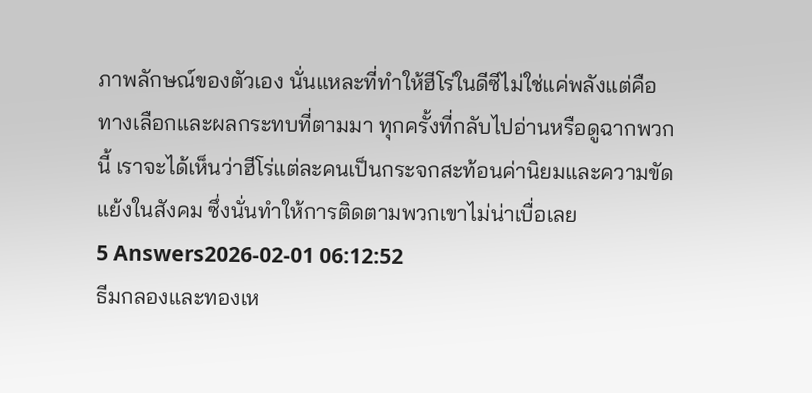ภาพลักษณ์ของตัวเอง นั่นแหละที่ทำให้ฮีโร่ในดีซีไม่ใช่แค่พลังแต่คือทางเลือกและผลกระทบที่ตามมา ทุกครั้งที่กลับไปอ่านหรือดูฉากพวกนี้ เราจะได้เห็นว่าฮีโร่แต่ละคนเป็นกระจกสะท้อนค่านิยมและความขัดแย้งในสังคม ซึ่งนั่นทำให้การติดตามพวกเขาไม่น่าเบื่อเลย
5 Answers2026-02-01 06:12:52
ธีมกลองและทองเห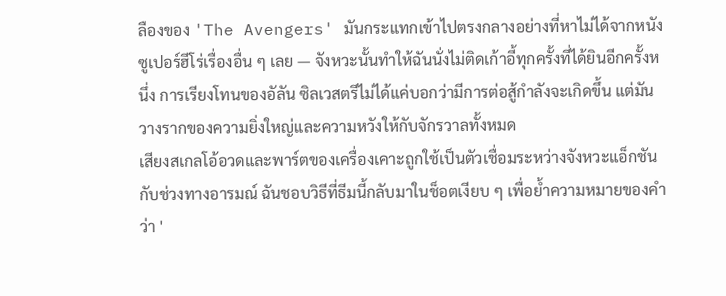ลืองของ 'The Avengers' มันกระแทกเข้าไปตรงกลางอย่างที่หาไม่ได้จากหนังซูเปอร์ฮีโร่เรื่องอื่น ๆ เลย — จังหวะนั้นทำให้ฉันนั่งไม่ติดเก้าอี้ทุกครั้งที่ได้ยินอีกครั้งหนึ่ง การเรียงโทนของอัลัน ซิลเวสตรีไม่ได้แค่บอกว่ามีการต่อสู้กำลังจะเกิดขึ้น แต่มันวางรากของความยิ่งใหญ่และความหวังให้กับจักรวาลทั้งหมด
เสียงสเกลโอ้อวดและพาร์ตของเครื่องเคาะถูกใช้เป็นตัวเชื่อมระหว่างจังหวะแอ็กชันกับช่วงทางอารมณ์ ฉันชอบวิธีที่ธีมนี้กลับมาในช็อตเงียบ ๆ เพื่อย้ำความหมายของคำว่า '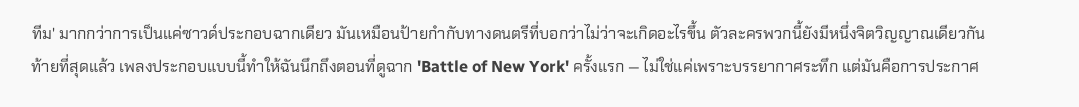ทีม' มากกว่าการเป็นแค่ซาวด์ประกอบฉากเดียว มันเหมือนป้ายกำกับทางดนตรีที่บอกว่าไม่ว่าจะเกิดอะไรขึ้น ตัวละครพวกนี้ยังมีหนึ่งจิตวิญญาณเดียวกัน
ท้ายที่สุดแล้ว เพลงประกอบแบบนี้ทำให้ฉันนึกถึงตอนที่ดูฉาก 'Battle of New York' ครั้งแรก — ไม่ใช่แค่เพราะบรรยากาศระทึก แต่มันคือการประกาศ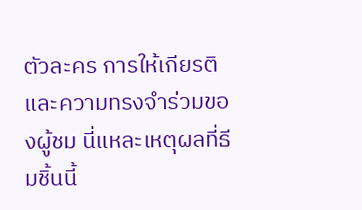ตัวละคร การให้เกียรติ และความทรงจำร่วมของผู้ชม นี่แหละเหตุผลที่ธีมชิ้นนี้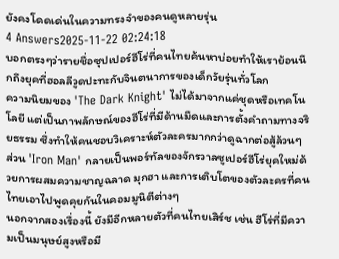ยังคงโดดเด่นในความทรงจำของคนดูหลายรุ่น
4 Answers2025-11-22 02:24:18
บอกตรงๆว่ารายชื่อซุปเปอร์ฮีโร่ที่คนไทยค้นหาบ่อยทำให้เราย้อนนึกถึงยุคที่ฮอลลีวูดปะทะกับจินตนาการของเด็กวัยรุ่นทั่วโลก
ความนิยมของ 'The Dark Knight' ไม่ได้มาจากแค่ชุดหรือเทคโนโลยี แต่เป็นภาพลักษณ์ของฮีโร่ที่มีด้านมืดและการตั้งคำถามทางจริยธรรม ซึ่งทำให้คนชอบวิเคราะห์ตัวละครมากกว่าดูฉากต่อสู้ล้วนๆ ส่วน 'Iron Man' กลายเป็นพอร์ทัลของจักรวาลซูเปอร์ฮีโร่ยุคใหม่ด้วยการผสมความชาญฉลาด มุกฮา และการเติบโตของตัวละครที่คนไทยเอาไปพูดคุยกันในคอมมูนิตีต่างๆ
นอกจากสองเรื่องนี้ ยังมีอีกหลายตัวที่คนไทยเสิร์ช เช่น ฮีโร่ที่มีความเป็นมนุษย์สูงหรือมี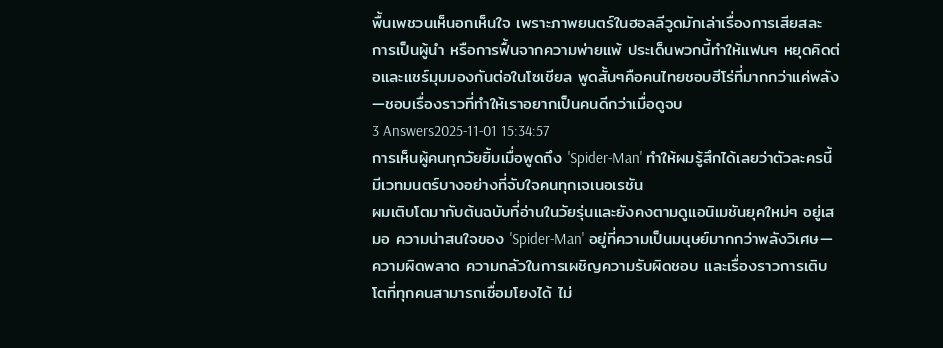พื้นเพชวนเห็นอกเห็นใจ เพราะภาพยนตร์ในฮอลลีวูดมักเล่าเรื่องการเสียสละ การเป็นผู้นำ หรือการฟื้นจากความพ่ายแพ้ ประเด็นพวกนี้ทำให้แฟนๆ หยุดคิดต่อและแชร์มุมมองกันต่อในโซเชียล พูดสั้นๆคือคนไทยชอบฮีโร่ที่มากกว่าแค่พลัง—ชอบเรื่องราวที่ทำให้เราอยากเป็นคนดีกว่าเมื่อดูจบ
3 Answers2025-11-01 15:34:57
การเห็นผู้คนทุกวัยยิ้มเมื่อพูดถึง 'Spider-Man' ทำให้ผมรู้สึกได้เลยว่าตัวละครนี้มีเวทมนตร์บางอย่างที่จับใจคนทุกเจเนอเรชัน
ผมเติบโตมากับต้นฉบับที่อ่านในวัยรุ่นและยังคงตามดูแอนิเมชันยุคใหม่ๆ อยู่เสมอ ความน่าสนใจของ 'Spider-Man' อยู่ที่ความเป็นมนุษย์มากกว่าพลังวิเศษ—ความผิดพลาด ความกลัวในการเผชิญความรับผิดชอบ และเรื่องราวการเติบโตที่ทุกคนสามารถเชื่อมโยงได้ ไม่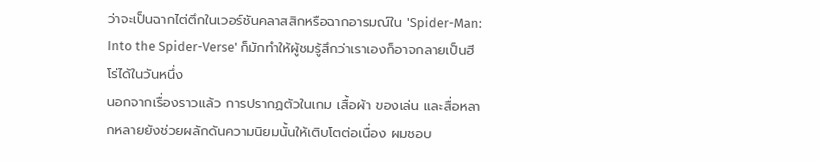ว่าจะเป็นฉากไต่ตึกในเวอร์ชันคลาสสิกหรือฉากอารมณ์ใน 'Spider-Man: Into the Spider-Verse' ก็มักทำให้ผู้ชมรู้สึกว่าเราเองก็อาจกลายเป็นฮีโร่ได้ในวันหนึ่ง
นอกจากเรื่องราวแล้ว การปรากฏตัวในเกม เสื้อผ้า ของเล่น และสื่อหลากหลายยังช่วยผลักดันความนิยมนั้นให้เติบโตต่อเนื่อง ผมชอบ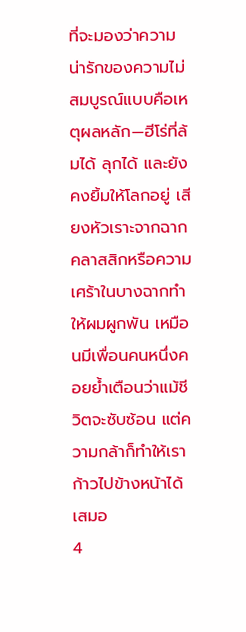ที่จะมองว่าความน่ารักของความไม่สมบูรณ์แบบคือเหตุผลหลัก—ฮีโร่ที่ล้มได้ ลุกได้ และยังคงยิ้มให้โลกอยู่ เสียงหัวเราะจากฉากคลาสสิกหรือความเศร้าในบางฉากทำให้ผมผูกพัน เหมือนมีเพื่อนคนหนึ่งคอยย้ำเตือนว่าแม้ชีวิตจะซับซ้อน แต่ความกล้าก็ทำให้เราก้าวไปข้างหน้าได้เสมอ
4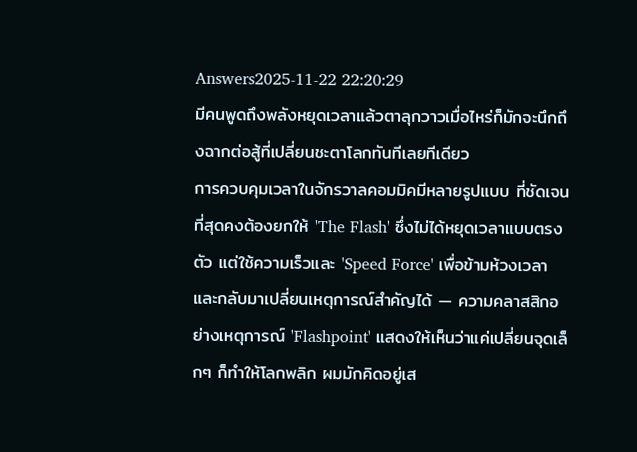Answers2025-11-22 22:20:29
มีคนพูดถึงพลังหยุดเวลาแล้วตาลุกวาวเมื่อไหร่ก็มักจะนึกถึงฉากต่อสู้ที่เปลี่ยนชะตาโลกทันทีเลยทีเดียว
การควบคุมเวลาในจักรวาลคอมมิคมีหลายรูปแบบ ที่ชัดเจนที่สุดคงต้องยกให้ 'The Flash' ซึ่งไม่ได้หยุดเวลาแบบตรงตัว แต่ใช้ความเร็วและ 'Speed Force' เพื่อข้ามห้วงเวลาและกลับมาเปลี่ยนเหตุการณ์สำคัญได้ — ความคลาสสิกอย่างเหตุการณ์ 'Flashpoint' แสดงให้เห็นว่าแค่เปลี่ยนจุดเล็กๆ ก็ทำให้โลกพลิก ผมมักคิดอยู่เส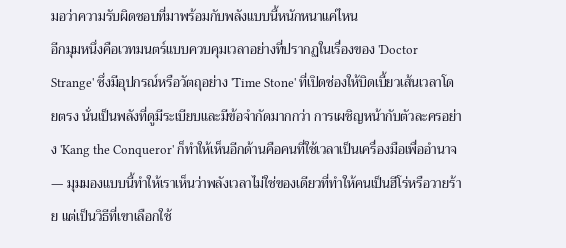มอว่าความรับผิดชอบที่มาพร้อมกับพลังแบบนี้หนักหนาแค่ไหน
อีกมุมหนึ่งคือเวทมนตร์แบบควบคุมเวลาอย่างที่ปรากฏในเรื่องของ 'Doctor Strange' ซึ่งมีอุปกรณ์หรือวัตถุอย่าง 'Time Stone' ที่เปิดช่องให้บิดเบี้ยวเส้นเวลาโดยตรง นั่นเป็นพลังที่ดูมีระเบียบและมีข้อจำกัดมากกว่า การเผชิญหน้ากับตัวละครอย่าง 'Kang the Conqueror' ก็ทำให้เห็นอีกด้านคือคนที่ใช้เวลาเป็นเครื่องมือเพื่ออำนาจ — มุมมองแบบนี้ทำให้เราเห็นว่าพลังเวลาไม่ใช่ของเดียวที่ทำให้คนเป็นฮีโร่หรือวายร้าย แต่เป็นวิธีที่เขาเลือกใช้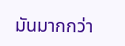มันมากกว่า